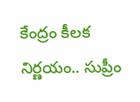కేంద్రం కీలక నిర్ణయం.. సుప్రీం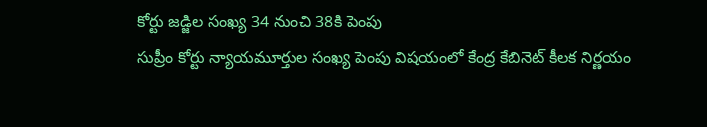కోర్టు జడ్జిల సంఖ్య 34 నుంచి 38కి పెంపు
సుప్రీం కోర్టు న్యాయమూర్తుల సంఖ్య పెంపు విషయంలో కేంద్ర కేబినెట్ కీలక నిర్ణయం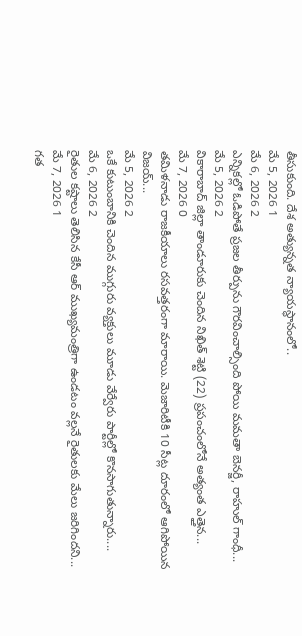తీసుకుంది. దేశ అత్యున్నత న్యాయస్థానంలో..
మే 5, 2026 1
మే 6, 2026 2
ఎన్నికల్లో ఓడిపోతే ప్రజల తీర్పును గౌరవించాల్సింది పోయి మమతా బెనర్జీ, రాహుల్ గాంధీ...
మే 5, 2026 2
వికారాబాద్ జిల్లా తాండూరుకు చెందిన నిఖిత్ శెట్టి (22) ప్రపంచంలోనే అత్యంత ఎత్తైన...
మే 7, 2026 0
తమిళనాడు రాజకీయాలు రసవత్తరంగా మారాయి. మెజారిటీకి 10 సీట్ల దూరంలో ఆగిపోయిన విజయ్...
మే 5, 2026 2
ఒకే కుటుంబానికి చెందిన ముగ్గురు వ్యక్తులు మూడు వేర్వేరు పార్టీల్లో కొనసాగుతున్నారు....
మే 6, 2026 2
రైతుల కష్టాలు తెలిసిన కేసీ ఆర్ ముఖ్యమంత్రిగా ఉండటం వల్లనే రైతులకు మేలు జరిగిందని...
మే 7, 2026 1
గత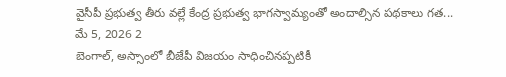వైసీపీ ప్రభుత్వ తీరు వల్లే కేంద్ర ప్రభుత్వ భాగస్వామ్యంతో అందాల్సిన పథకాలు గత...
మే 5, 2026 2
బెంగాల్, అస్సాంలో బీజేపీ విజయం సాధించినప్పటికీ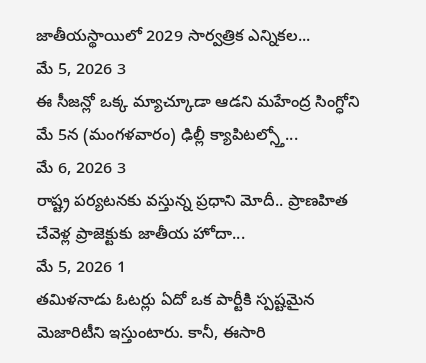జాతీయస్థాయిలో 2029 సార్వత్రిక ఎన్నికల...
మే 5, 2026 3
ఈ సీజన్లో ఒక్క మ్యాచ్కూడా ఆడని మహేంద్ర సింగ్ధోని మే 5న (మంగళవారం) ఢిల్లీ క్యాపిటల్స్తో...
మే 6, 2026 3
రాష్ట్ర పర్యటనకు వస్తున్న ప్రధాని మోదీ.. ప్రాణహిత చేవెళ్ల ప్రాజెక్టుకు జాతీయ హోదా...
మే 5, 2026 1
తమిళనాడు ఓటర్లు ఏదో ఒక పార్టీకి స్పష్టమైన మెజారిటీని ఇస్తుంటారు. కానీ, ఈసారి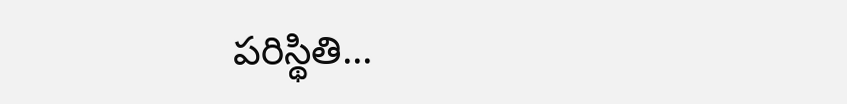పరిస్థితి...